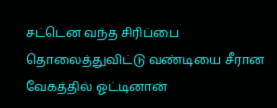சட்டென வந்த சிரிப்பை தொலைத்துவிட்டு வண்டியை சீரான வேகத்தில் ஓட்டினான்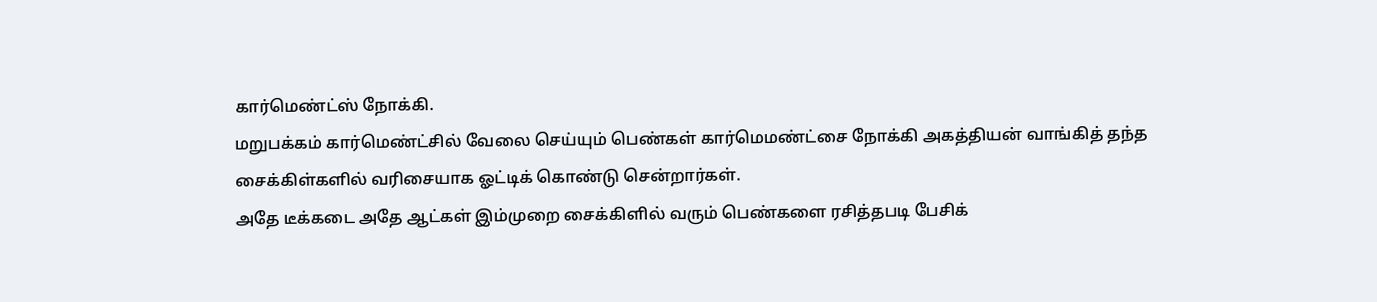கார்மெண்ட்ஸ் நோக்கி.
மறுபக்கம் கார்மெண்ட்சில் வேலை செய்யும் பெண்கள் கார்மெமண்ட்சை நோக்கி அகத்தியன் வாங்கித் தந்த சைக்கிள்களில் வரிசையாக ஓட்டிக் கொண்டு சென்றார்கள்.
அதே டீக்கடை அதே ஆட்கள் இம்முறை சைக்கிளில் வரும் பெண்களை ரசித்தபடி பேசிக்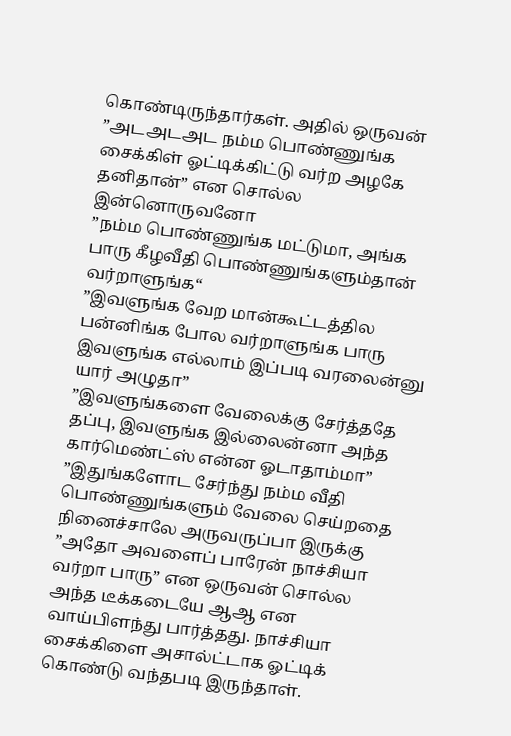கொண்டிருந்தார்கள். அதில் ஒருவன்
”அடஅடஅட நம்ம பொண்ணுங்க சைக்கிள் ஓட்டிக்கிட்டு வர்ற அழகே தனிதான்” என சொல்ல இன்னொருவனோ
”நம்ம பொண்ணுங்க மட்டுமா, அங்க பாரு கீழவீதி பொண்ணுங்களும்தான் வர்றாளுங்க“
”இவளுங்க வேற மான்கூட்டத்தில பன்னிங்க போல வர்றாளுங்க பாரு இவளுங்க எல்லாம் இப்படி வரலைன்னு யார் அழுதா”
”இவளுங்களை வேலைக்கு சேர்த்ததே தப்பு, இவளுங்க இல்லைன்னா அந்த கார்மெண்ட்ஸ் என்ன ஓடாதாம்மா”
”இதுங்களோட சேர்ந்து நம்ம வீதி பொண்ணுங்களும் வேலை செய்றதை நினைச்சாலே அருவருப்பா இருக்கு
”அதோ அவளைப் பாரேன் நாச்சியா வர்றா பாரு” என ஒருவன் சொல்ல அந்த டீக்கடையே ஆஆ என வாய்பிளந்து பார்த்தது. நாச்சியா சைக்கிளை அசால்ட்டாக ஓட்டிக் கொண்டு வந்தபடி இருந்தாள்.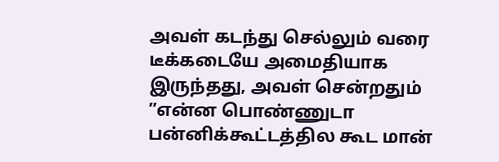அவள் கடந்து செல்லும் வரை டீக்கடையே அமைதியாக இருந்தது, அவள் சென்றதும்
”என்ன பொண்ணுடா பன்னிக்கூட்டத்தில கூட மான்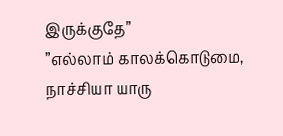இருக்குதே”
”எல்லாம் காலக்கொடுமை, நாச்சியா யாரு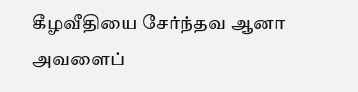கீழவீதியை சேர்ந்தவ ஆனா அவளைப்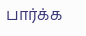பார்க்க